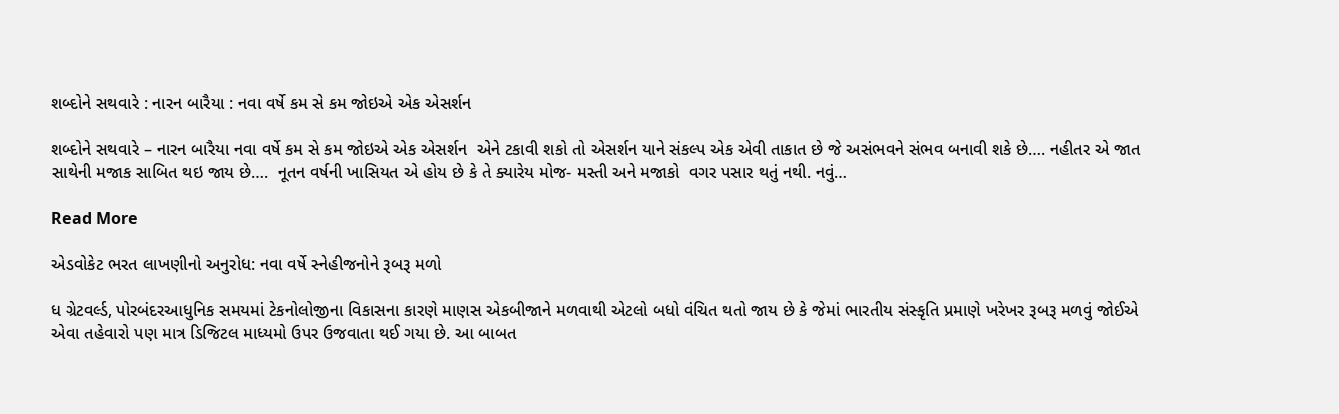શબ્દોને સથવારે : નારન બારૈયા : નવા વર્ષે કમ સે કમ જોઇએ એક એસર્શન

શબ્દોને સથવારે – નારન બારૈયા નવા વર્ષે કમ સે કમ જોઇએ એક એસર્શન  એને ટકાવી શકો તો એસર્શન યાને સંકલ્પ એક એવી તાકાત છે જે અસંભવને સંભવ બનાવી શકે છે…. નહીતર એ જાત સાથેની મજાક સાબિત થઇ જાય છે….  નૂતન વર્ષની ખાસિયત એ હોય છે કે તે ક્યારેય મોજ- મસ્તી અને મજાકો  વગર પસાર થતું નથી. નવું…

Read More

એડવોકેટ ભરત લાખણીનો અનુરોધ: નવા વર્ષે સ્નેહીજનોને રૂબરૂ મળો

ધ ગ્રેટવર્લ્ડ, પોરબંદરઆધુનિક સમયમાં ટેકનોલોજીના વિકાસના કારણે માણસ એકબીજાને મળવાથી એટલો બધો વંચિત થતો જાય છે કે જેમાં ભારતીય સંસ્કૃતિ પ્રમાણે ખરેખર રૂબરૂ મળવું જોઈએ એવા તહેવારો પણ માત્ર ડિજિટલ માધ્યમો ઉપર ઉજવાતા થઈ ગયા છે. આ બાબત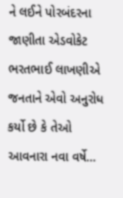ને લઈને પોરબંદરના જાણીતા એડવોકેટ ભરતભાઈ લાખણીએ જનતાને એવો અનુરોધ કર્યો છે કે તેઓ આવનારા નવા વર્ષે…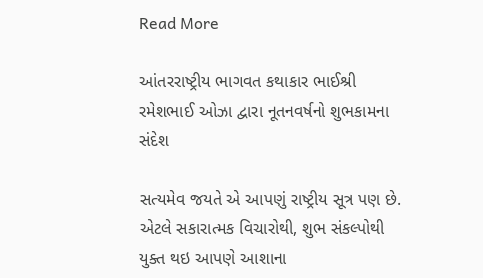Read More

આંતરરાષ્ટ્રીય ભાગવત કથાકાર ભાઈશ્રી રમેશભાઈ ઓઝા દ્વારા નૂતનવર્ષનો શુભકામના સંદેશ

સત્યમેવ જયતે એ આપણું રાષ્ટ્રીય સૂત્ર પણ છે. એટલે સકારાત્મક વિચારોથી, શુભ સંકલ્પોથી યુક્ત થઇ આપણે આશાના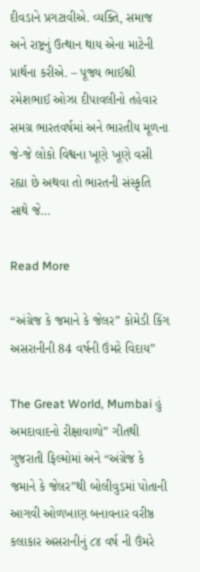દીવડાને પ્રગટાવીએ. વ્યક્તિ, સમાજ અને રાષ્ટ્રનું ઉત્થાન થાય એના માટેની પ્રાર્થના કરીએ. – પૂજ્ય ભાઈશ્રી રમેશભાઈ ઓઝા દીપાવલીનો તહેવાર સમગ્ર ભારતવર્ષમાં અને ભારતીય મૂળના જે-જે લોકો વિશ્વના ખૂણે ખૂણે વસી રહ્યા છે અથવા તો ભારતની સંસ્કૃતિ સાથે જે…

Read More

“અંગ્રેજ કે જમાને કે જેલર” કોમેડી કિંગ અસરાનીની 84 વર્ષની ઉંમરે વિદાય”

The Great World, Mumbai હું અમદાવાદનો રીક્ષાવાળો” ગીતથી ગુજરાતી ફિલ્મોમાં અને “અંગ્રેજ કે જમાને કે જેલર”થી બોલીવુડમાં પોતાની આગવી ઓળખાણ બનાવનાર વરીષ્ઠ કલાકાર અસરાનીનું ૮૪ વર્ષ ની ઉંમરે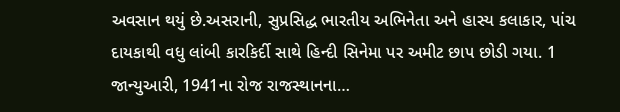અવસાન થયું છે.અસરાની, સુપ્રસિદ્ધ ભારતીય અભિનેતા અને હાસ્ય કલાકાર, પાંચ દાયકાથી વધુ લાંબી કારકિર્દી સાથે હિન્દી સિનેમા પર અમીટ છાપ છોડી ગયા. 1 જાન્યુઆરી, 1941ના રોજ રાજસ્થાનના…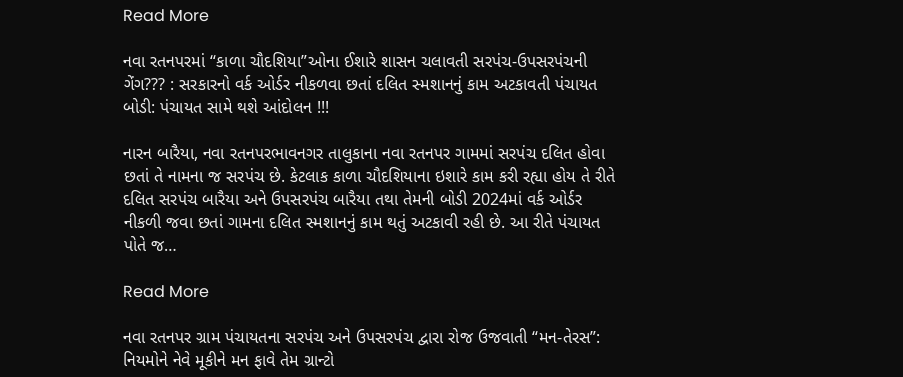Read More

નવા રતનપરમાં “કાળા ચૌદશિયા”ઓના ઈશારે શાસન ચલાવતી સરપંચ-ઉપસરપંચની ગેંગ??? : સરકારનો વર્ક ઓર્ડર નીકળવા છતાં દલિત સ્મશાનનું કામ અટકાવતી પંચાયત બોડી: પંચાયત સામે થશે આંદોલન !!!

નારન બારૈયા, નવા રતનપરભાવનગર તાલુકાના નવા રતનપર ગામમાં સરપંચ દલિત હોવા છતાં તે નામના જ સરપંચ છે. કેટલાક કાળા ચૌદશિયાના ઇશારે કામ કરી રહ્યા હોય તે રીતે દલિત સરપંચ બારૈયા અને ઉપસરપંચ બારૈયા તથા તેમની બોડી 2024માં વર્ક ઓર્ડર નીકળી જવા છતાં ગામના દલિત સ્મશાનનું કામ થતું અટકાવી રહી છે. આ રીતે પંચાયત પોતે જ…

Read More

નવા રતનપર ગ્રામ પંચાયતના સરપંચ અને ઉપસરપંચ દ્વારા રોજ ઉજવાતી “મન-તેરસ”: નિયમોને નેવે મૂકીને મન ફાવે તેમ ગ્રાન્ટો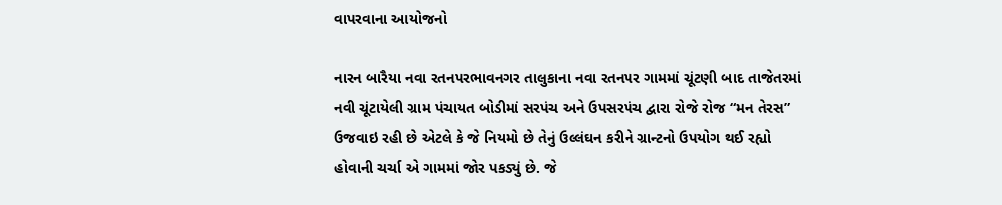વાપરવાના આયોજનો

નારન બારૈયા નવા રતનપરભાવનગર તાલુકાના નવા રતનપર ગામમાં ચૂંટણી બાદ તાજેતરમાં નવી ચૂંટાયેલી ગ્રામ પંચાયત બોડીમાં સરપંચ અને ઉપસરપંચ દ્વારા રોજે રોજ “મન તેરસ” ઉજવાઇ રહી છે એટલે કે જે નિયમો છે તેનું ઉલ્લંઘન કરીને ગ્રાન્ટનો ઉપયોગ થઈ રહ્યો હોવાની ચર્ચા એ ગામમાં જોર પકડ્યું છે. જે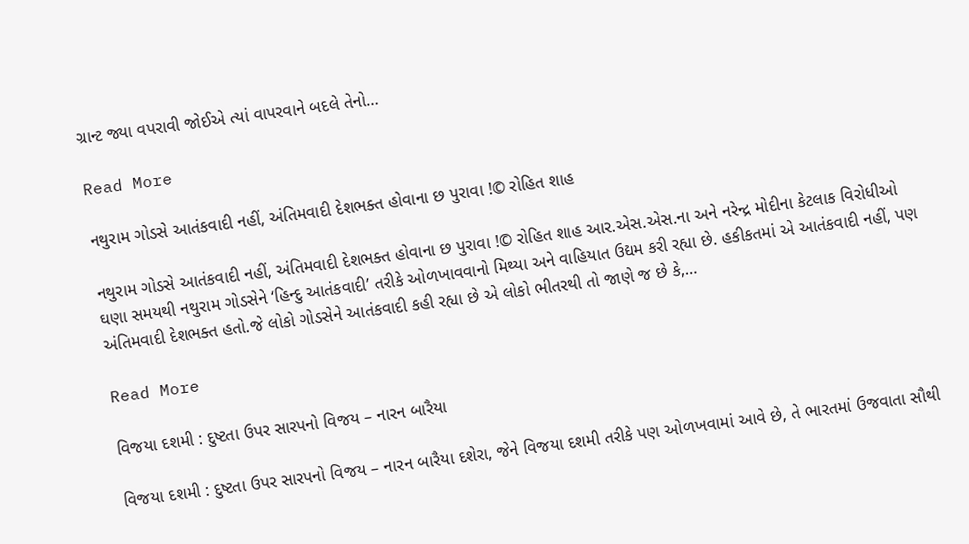ગ્રાન્ટ જ્યા વપરાવી જોઈએ ત્યાં વાપરવાને બદલે તેનો…

Read More

નથુરામ ગોડસે આતંકવાદી નહીં, અંતિમવાદી દેશભક્ત હોવાના છ પુરાવા !© રોહિત શાહ

નથુરામ ગોડસે આતંકવાદી નહીં, અંતિમવાદી દેશભક્ત હોવાના છ પુરાવા !© રોહિત શાહ આર.એસ.એસ.ના અને નરેન્દ્ર મોદીના કેટલાક વિરોધીઓ ઘણા સમયથી નથુરામ ગોડસેને ‘હિન્દુ આતંકવાદી’ તરીકે ઓળખાવવાનો મિથ્યા અને વાહિયાત ઉદ્યમ કરી રહ્યા છે. હકીકતમાં એ આતંકવાદી નહીં, પણ અંતિમવાદી દેશભક્ત હતો.જે લોકો ગોડસેને આતંકવાદી કહી રહ્યા છે એ લોકો ભીતરથી તો જાણે જ છે કે,…

Read More

વિજયા દશમી : દુષ્ટતા ઉપર સારપનો વિજય – નારન બારૈયા

વિજયા દશમી : દુષ્ટતા ઉપર સારપનો વિજય – નારન બારૈયા દશેરા, જેને વિજયા દશમી તરીકે પણ ઓળખવામાં આવે છે, તે ભારતમાં ઉજવાતા સૌથી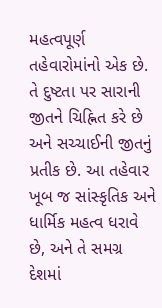મહત્વપૂર્ણ તહેવારોમાંનો એક છે. તે દુષ્ટતા પર સારાની જીતને ચિહ્નિત કરે છે અને સચ્ચાઈની જીતનું પ્રતીક છે. આ તહેવાર ખૂબ જ સાંસ્કૃતિક અને ધાર્મિક મહત્વ ધરાવે છે, અને તે સમગ્ર દેશમાં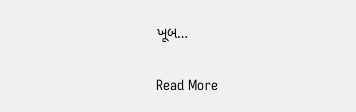ખૂબ…

Read More